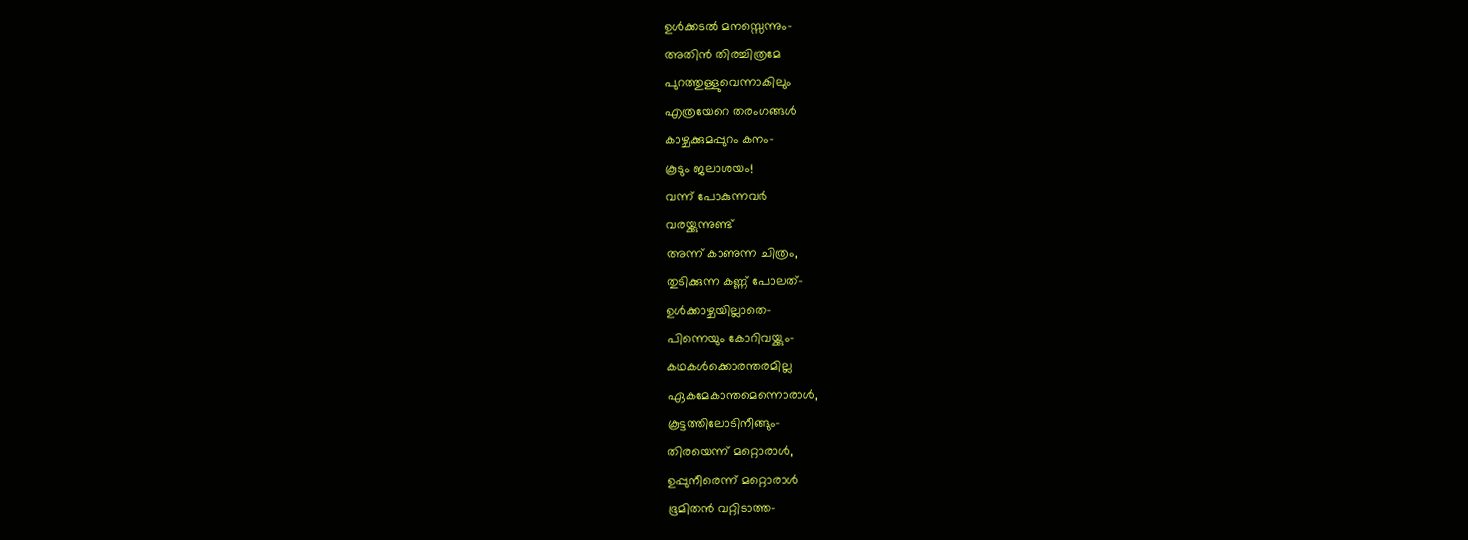ഉൾക്കടൽ മനസ്സെന്നും-
അതിൻ തിരച്ചിത്രമേ
പുറത്തുള്ളുവെന്നാകിലും
എത്രയേറെ തരംഗങ്ങൾ
കാഴ്ചക്കുമപ്പുറം കനം-
കൂടും ജലാശയം!
വന്ന് പോകുന്നവർ
വരയ്ക്കുന്നുണ്ട്
അന്ന് കാണുന്ന ചിത്രം,
തുടിക്കുന്ന കണ്ണ് പോലത്-
ഉൾക്കാഴ്ചയില്ലാതെ-
പിന്നെയും കോറിവയ്ക്കും-
കഥകൾക്കൊരന്തരമില്ല
ഏകമേകാന്തമെന്നൊരാൾ,
കൂട്ടത്തിലോടിനീങ്ങും-
തിരയെന്ന് മറ്റൊരാൾ,
ഉപ്പുനീരെന്ന് മറ്റൊരാൾ
ഭൂമിതൻ വറ്റിടാത്ത-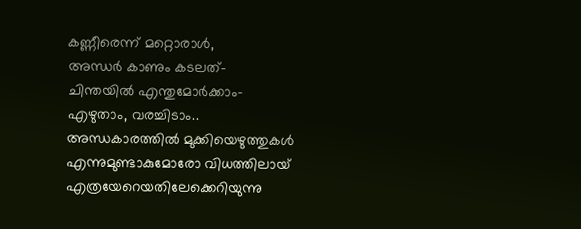കണ്ണീരെന്ന് മറ്റൊരാൾ,
അന്ധർ കാണും കടലത്-
ചിന്തയിൽ എന്തുമോർക്കാം-
എഴുതാം, വരച്ചിടാം..
അന്ധകാരത്തിൽ മുക്കിയെഴുത്തുകൾ
എന്നുമുണ്ടാകുമോരോ വിധത്തിലായ്
എത്രയേറെയതിലേക്കെറിയുന്നു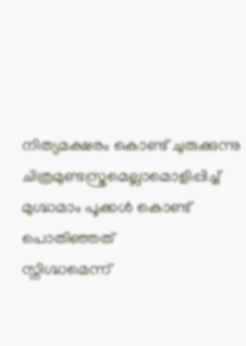നിത്യമക്ഷരം കൊണ്ട് ചുരുക്കുന്നു
ചിത്രമുണ്ടസ്ത്രമെല്ലാമൊളിപ്പിച്ച്
മുഗ്ദ്ധമാം പൂക്കൾ കൊണ്ട് പൊതിഞ്ഞത്
സ്നിഗ്ദ്ധമെന്ന്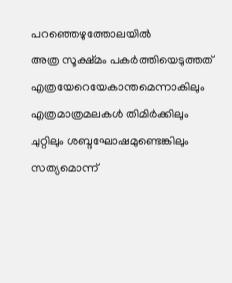പറഞ്ഞെഴുത്തോലയിൽ
അത്ര സൂക്ഷ്മം പകർത്തിയെടുത്തത്
എത്രയേറെയേകാന്തമെന്നാകിലും
എത്രമാത്രമലകൾ തിമിർക്കിലും
ചുറ്റിലും ശബ്ദഘോഷമുണ്ടെങ്കിലും
സത്യമൊന്ന്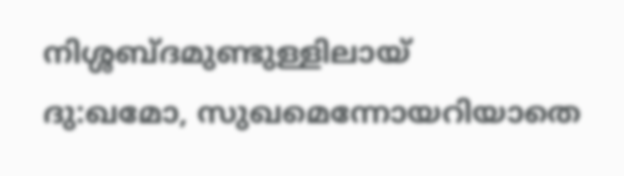നിശ്ശബ്ദമുണ്ടുള്ളിലായ്
ദു:ഖമോ, സുഖമെന്നോയറിയാതെ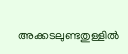അക്കടലുണ്ടതുള്ളിൽ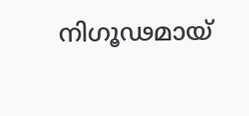നിഗൂഢമായ്